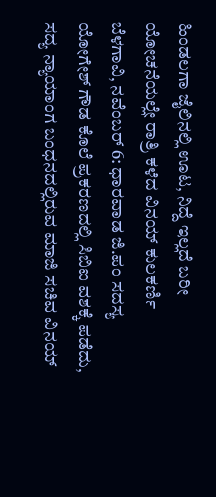ಹಿಂಡಲಗಾ ಜೈಲಿನಲ್ಲಿ ಊಟ, ನಿದ್ದೆ ಇಲ್ಲದೆ ಬರೀ ಯೋಚನೆಯಲ್ಲೇ ರಾತ್ರಿ ಕಳೆದ ವಿನಯ್ ಕುಲಕರ್ಣಿ
ಬೆಳಗಾವಿ, ನವೆಂಬರ್ 6: ಧಾರವಾಡ ಜಿ.ಪಂ ಸದಸ್ಯ ಯೋಗೇಶ್ ಗೌಡ ಕೊಲೆ ಪ್ರಕರಣದಲ್ಲಿ ಸಿಬಿಐ ವಶಕ್ಕೆ ಪಡೆದು, ಸದ್ಯ ನ್ಯಾಯಾಂಗ ಬಂಧನದಲ್ಲಿರುವ ಮಾಜಿ ಸಚಿವ ವಿನಯ್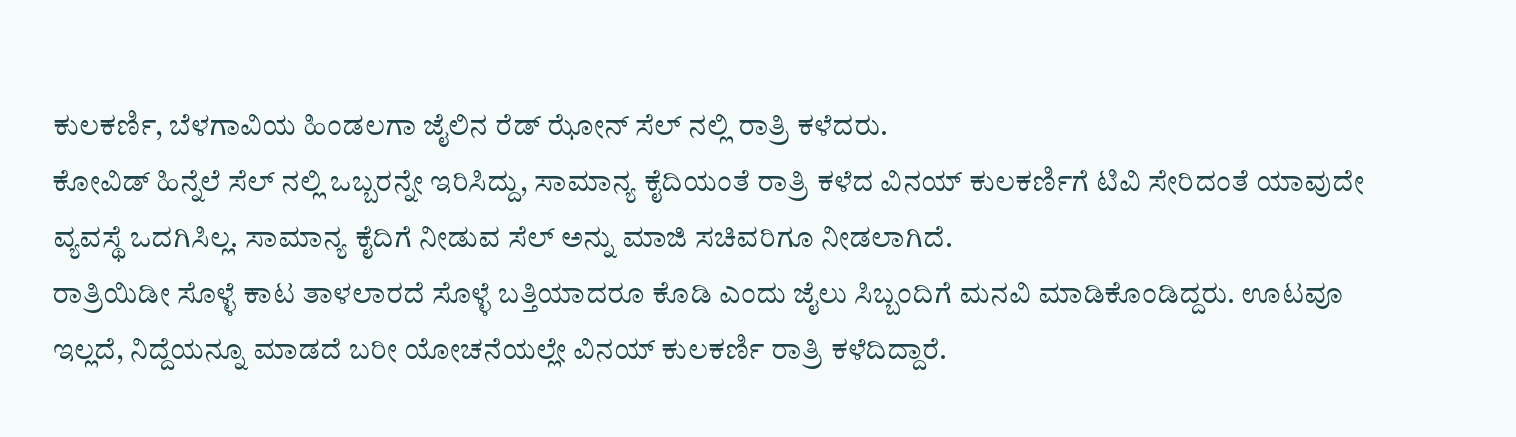ಕುಲಕರ್ಣಿ, ಬೆಳಗಾವಿಯ ಹಿಂಡಲಗಾ ಜೈಲಿನ ರೆಡ್ ಝೋನ್ ಸೆಲ್ ನಲ್ಲಿ ರಾತ್ರಿ ಕಳೆದರು.
ಕೋವಿಡ್ ಹಿನ್ನೆಲೆ ಸೆಲ್ ನಲ್ಲಿ ಒಬ್ಬರನ್ನೇ ಇರಿಸಿದ್ದು, ಸಾಮಾನ್ಯ ಕೈದಿಯಂತೆ ರಾತ್ರಿ ಕಳೆದ ವಿನಯ್ ಕುಲಕರ್ಣಿಗೆ ಟಿವಿ ಸೇರಿದಂತೆ ಯಾವುದೇ ವ್ಯವಸ್ಥೆ ಒದಗಿಸಿಲ್ಲ. ಸಾಮಾನ್ಯ ಕೈದಿಗೆ ನೀಡುವ ಸೆಲ್ ಅನ್ನು ಮಾಜಿ ಸಚಿವರಿಗೂ ನೀಡಲಾಗಿದೆ.
ರಾತ್ರಿಯಿಡೀ ಸೊಳ್ಳೆ ಕಾಟ ತಾಳಲಾರದೆ ಸೊಳ್ಳೆ ಬತ್ತಿಯಾದರೂ ಕೊಡಿ ಎಂದು ಜೈಲು ಸಿಬ್ಬಂದಿಗೆ ಮನವಿ ಮಾಡಿಕೊಂಡಿದ್ದರು. ಊಟವೂ ಇಲ್ಲದೆ, ನಿದ್ದೆಯನ್ನೂ ಮಾಡದೆ ಬರೀ ಯೋಚನೆಯಲ್ಲೇ ವಿನಯ್ ಕುಲಕರ್ಣಿ ರಾತ್ರಿ ಕಳೆದಿದ್ದಾರೆ.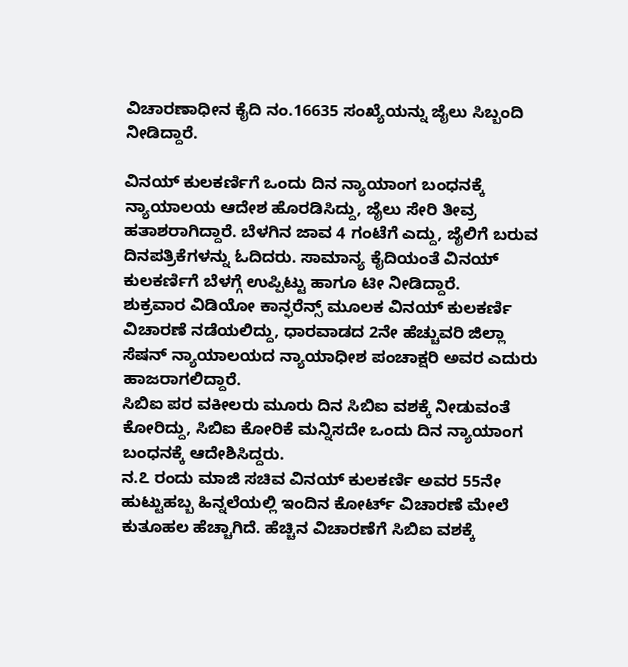ವಿಚಾರಣಾಧೀನ ಕೈದಿ ನಂ.16635 ಸಂಖ್ಯೆಯನ್ನು ಜೈಲು ಸಿಬ್ಬಂದಿ ನೀಡಿದ್ದಾರೆ.

ವಿನಯ್ ಕುಲಕರ್ಣಿಗೆ ಒಂದು ದಿನ ನ್ಯಾಯಾಂಗ ಬಂಧನಕ್ಕೆ ನ್ಯಾಯಾಲಯ ಆದೇಶ ಹೊರಡಿಸಿದ್ದು, ಜೈಲು ಸೇರಿ ತೀವ್ರ ಹತಾಶರಾಗಿದ್ದಾರೆ. ಬೆಳಗಿನ ಜಾವ 4 ಗಂಟೆಗೆ ಎದ್ದು, ಜೈಲಿಗೆ ಬರುವ ದಿನಪತ್ರಿಕೆಗಳನ್ನು ಓದಿದರು. ಸಾಮಾನ್ಯ ಕೈದಿಯಂತೆ ವಿನಯ್ ಕುಲಕರ್ಣಿಗೆ ಬೆಳಗ್ಗೆ ಉಪ್ಪಿಟ್ಟು ಹಾಗೂ ಟೀ ನೀಡಿದ್ದಾರೆ.
ಶುಕ್ರವಾರ ವಿಡಿಯೋ ಕಾನ್ಫರೆನ್ಸ್ ಮೂಲಕ ವಿನಯ್ ಕುಲಕರ್ಣಿ ವಿಚಾರಣೆ ನಡೆಯಲಿದ್ದು, ಧಾರವಾಡದ 2ನೇ ಹೆಚ್ಚುವರಿ ಜಿಲ್ಲಾ ಸೆಷನ್ ನ್ಯಾಯಾಲಯದ ನ್ಯಾಯಾಧೀಶ ಪಂಚಾಕ್ಷರಿ ಅವರ ಎದುರು ಹಾಜರಾಗಲಿದ್ದಾರೆ.
ಸಿಬಿಐ ಪರ ವಕೀಲರು ಮೂರು ದಿನ ಸಿಬಿಐ ವಶಕ್ಕೆ ನೀಡುವಂತೆ ಕೋರಿದ್ದು, ಸಿಬಿಐ ಕೋರಿಕೆ ಮನ್ನಿಸದೇ ಒಂದು ದಿನ ನ್ಯಾಯಾಂಗ ಬಂಧನಕ್ಕೆ ಆದೇಶಿಸಿದ್ದರು.
ನ.೭ ರಂದು ಮಾಜಿ ಸಚಿವ ವಿನಯ್ ಕುಲಕರ್ಣಿ ಅವರ 55ನೇ ಹುಟ್ಟುಹಬ್ಬ ಹಿನ್ನಲೆಯಲ್ಲಿ ಇಂದಿನ ಕೋರ್ಟ್ ವಿಚಾರಣೆ ಮೇಲೆ ಕುತೂಹಲ ಹೆಚ್ಚಾಗಿದೆ. ಹೆಚ್ಚಿನ ವಿಚಾರಣೆಗೆ ಸಿಬಿಐ ವಶಕ್ಕೆ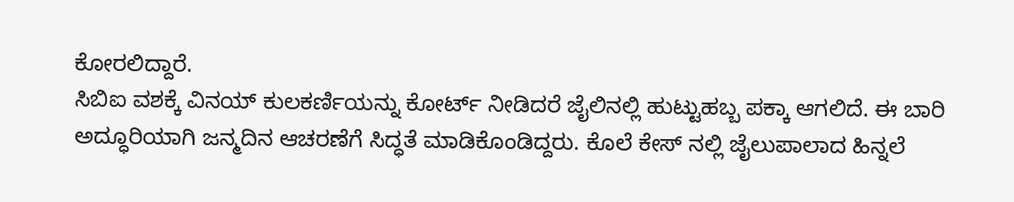ಕೋರಲಿದ್ದಾರೆ.
ಸಿಬಿಐ ವಶಕ್ಕೆ ವಿನಯ್ ಕುಲಕರ್ಣಿಯನ್ನು ಕೋರ್ಟ್ ನೀಡಿದರೆ ಜೈಲಿನಲ್ಲಿ ಹುಟ್ಟುಹಬ್ಬ ಪಕ್ಕಾ ಆಗಲಿದೆ. ಈ ಬಾರಿ ಅದ್ಧೂರಿಯಾಗಿ ಜನ್ಮದಿನ ಆಚರಣೆಗೆ ಸಿದ್ಧತೆ ಮಾಡಿಕೊಂಡಿದ್ದರು. ಕೊಲೆ ಕೇಸ್ ನಲ್ಲಿ ಜೈಲುಪಾಲಾದ ಹಿನ್ನಲೆ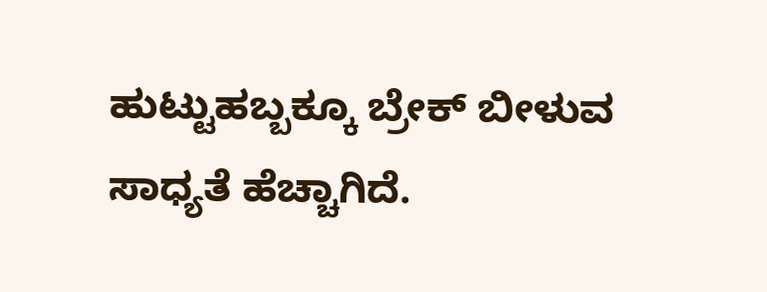ಹುಟ್ಟುಹಬ್ಬಕ್ಕೂ ಬ್ರೇಕ್ ಬೀಳುವ ಸಾಧ್ಯತೆ ಹೆಚ್ಚಾಗಿದೆ.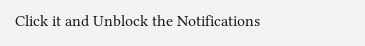Click it and Unblock the Notifications